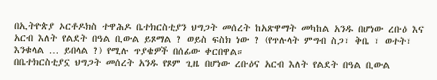በኢትዮጵያ ኦርቶዶክስ ተዋሕዶ ቤተክርስቲያን ህግጋት መሰረት ከአጽዋማት መካከል አንዱ በሆነው ረቡዕ እና አርብ እለት የልደት በዓል ቢውል ይጾማል ? ወይስ ፍስክ ነው ? (የጥሉላት ምግብ ስጋ፣ ቅቤ ፣ ወተት፣ እንቁላል … ይበላል ?) የሚሉ ጥያቄዎች በሰፊው ቀርበዋል።
በቤተክርስቲያኗ ህግጋት መሰረት አንዱ የጾም ጊዜ በሆነው ረቡዕና አርብ እለት የልደት በዓል ቢውል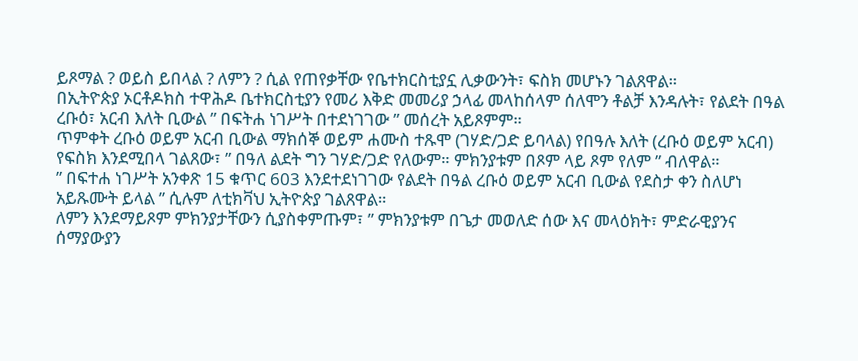ይጾማል ? ወይስ ይበላል ? ለምን ? ሲል የጠየቃቸው የቤተክርስቲያኗ ሊቃውንት፣ ፍስክ መሆኑን ገልጸዋል።
በኢትዮጵያ ኦርቶዶክስ ተዋሕዶ ቤተክርስቲያን የመሪ እቅድ መመሪያ ኃላፊ መላከሰላም ሰለሞን ቶልቻ እንዳሉት፣ የልደት በዓል ረቡዕ፣ አርብ እለት ቢውል ” በፍትሐ ነገሥት በተደነገገው ” መሰረት አይጾምም።
ጥምቀት ረቡዕ ወይም አርብ ቢውል ማክሰኞ ወይም ሐሙስ ተጹሞ (ገሃድ/ጋድ ይባላል) የበዓሉ እለት (ረቡዕ ወይም አርብ) የፍስክ እንደሚበላ ገልጸው፣ ” በዓለ ልደት ግን ገሃድ/ጋድ የለውም። ምክንያቱም በጾም ላይ ጾም የለም ” ብለዋል።
” በፍተሐ ነገሥት አንቀጽ 15 ቁጥር 603 እንደተደነገገው የልደት በዓል ረቡዕ ወይም አርብ ቢውል የደስታ ቀን ስለሆነ አይጹሙት ይላል ” ሲሉም ለቲክቫህ ኢትዮጵያ ገልጸዋል።
ለምን እንደማይጾም ምክንያታቸውን ሲያስቀምጡም፣ ” ምክንያቱም በጌታ መወለድ ሰው እና መላዕክት፣ ምድራዊያንና ሰማያውያን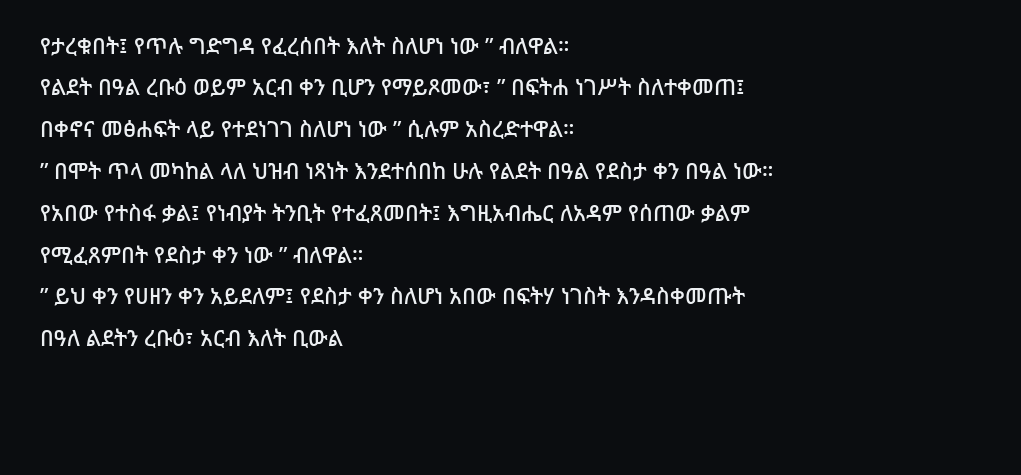የታረቁበት፤ የጥሉ ግድግዳ የፈረሰበት እለት ስለሆነ ነው ” ብለዋል።
የልደት በዓል ረቡዕ ወይም አርብ ቀን ቢሆን የማይጾመው፣ ” በፍትሐ ነገሥት ስለተቀመጠ፤ በቀኖና መፅሐፍት ላይ የተደነገገ ስለሆነ ነው ” ሲሉም አስረድተዋል።
” በሞት ጥላ መካከል ላለ ህዝብ ነጻነት እንደተሰበከ ሁሉ የልደት በዓል የደስታ ቀን በዓል ነው። የአበው የተስፋ ቃል፤ የነብያት ትንቢት የተፈጸመበት፤ እግዚአብሔር ለአዳም የሰጠው ቃልም የሚፈጸምበት የደስታ ቀን ነው ” ብለዋል።
” ይህ ቀን የሀዘን ቀን አይደለም፤ የደስታ ቀን ስለሆነ አበው በፍትሃ ነገስት እንዳስቀመጡት በዓለ ልደትን ረቡዕ፣ አርብ እለት ቢውል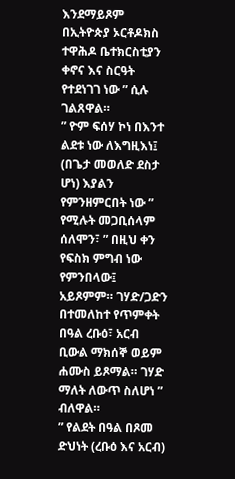እንደማይጾም በኢትዮጵያ ኦርቶዶክስ ተዋሕዶ ቤተክርስቲያን ቀኖና እና ስርዓት የተደነገገ ነው ” ሲሉ ገልጸዋል።
” ዮም ፍሰሃ ኮነ በእንተ ልደቱ ነው ለእግዚእነ፤ (በጌታ መወለድ ደስታ ሆነ) እያልን የምንዘምርበት ነው ” የሚሉት መጋቢሰላም ሰለሞን፣ ” በዚህ ቀን የፍስክ ምግብ ነው የምንበላው፤ አይጾምም። ገሃድ/ጋድን በተመለከተ የጥምቀት በዓል ረቡዕ፣ አርብ ቢውል ማክሰኞ ወይም ሐሙስ ይጾማል። ገሃድ ማለት ለውጥ ስለሆነ ” ብለዋል።
” የልደት በዓል በጾመ ድህነት (ረቡዕ እና አርብ)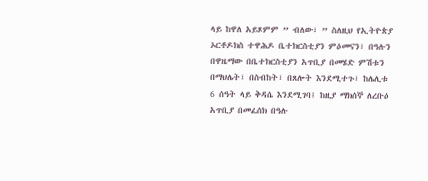ላይ ከዋለ አይጾምም ” ብለው፣ ” ስለዚህ የኢትዮጵያ ኦርቶዶክስ ተዋሕዶ ቤተክርስቲያን ምዕመናን፣ በዓሉን በዋዜማው በቤተክርስቲያን አጥቢያ በመሄድ ምሽቱን በማህሌት፣ በስብከት፣ በጸሎት እንደሚተጉ፣ ከሌሊቱ 6 ሰዓት ላይ ቅዳሴ እንደሚገባ፤ ከዚያ ማክሰኞ ለረቡዕ አጥቢያ በመፈሰክ በዓሉ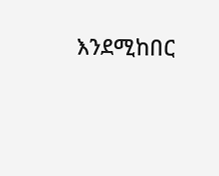እንደሚከበር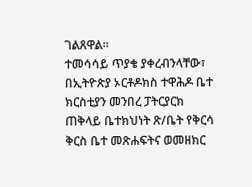ገልጸዋል።
ተመሳሳይ ጥያቄ ያቀረብንላቸው፣ በኢትዮጵያ ኦርቶዶክስ ተዋሕዶ ቤተ ክርስቲያን መንበረ ፓትርያርክ ጠቅላይ ቤተክህነት ጽ/ቤት የቅርሳ ቅርስ ቤተ መጽሐፍትና ወመዘክር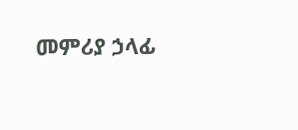መምሪያ ኃላፊ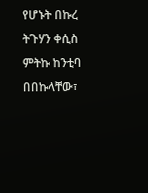የሆኑት በኩረ ትጉሃን ቀሲስ ምትኩ ከንቲባ በበኩላቸው፣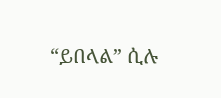“ይበላል” ሲሉ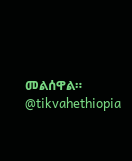መልሰዋል።
@tikvahethiopia